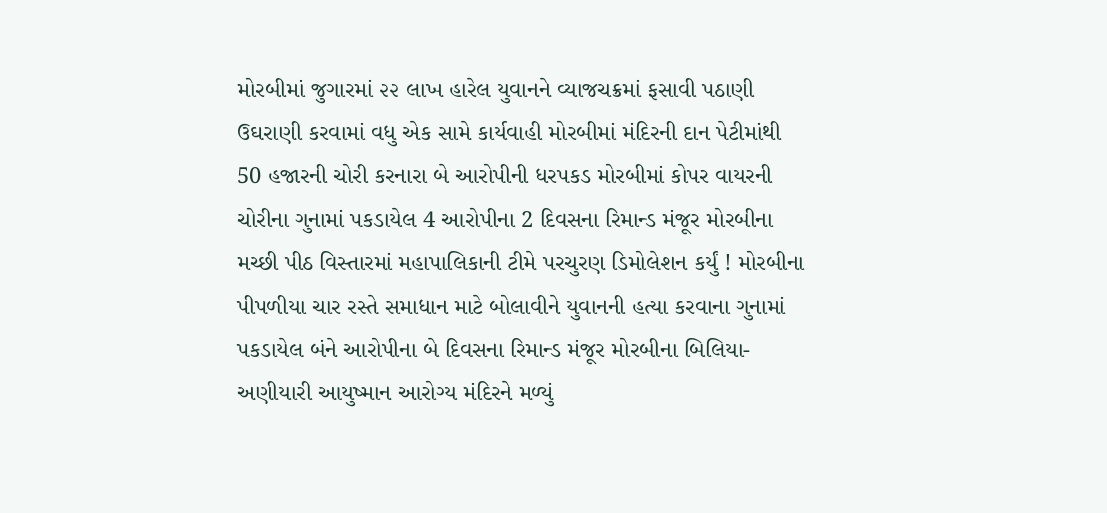મોરબીમાં જુગારમાં ૨૨ લાખ હારેલ યુવાનને વ્યાજચક્રમાં ફસાવી પઠાણી ઉઘરાણી કરવામાં વધુ એક સામે કાર્યવાહી મોરબીમાં મંદિરની દાન પેટીમાંથી 50 હજારની ચોરી કરનારા બે આરોપીની ધરપકડ મોરબીમાં કોપર વાયરની ચોરીના ગુનામાં પકડાયેલ 4 આરોપીના 2 દિવસના રિમાન્ડ મંજૂર મોરબીના મચ્છી પીઠ વિસ્તારમાં મહાપાલિકાની ટીમે પરચુરણ ડિમોલેશન કર્યું ! મોરબીના પીપળીયા ચાર રસ્તે સમાધાન માટે બોલાવીને યુવાનની હત્યા કરવાના ગુનામાં પકડાયેલ બંને આરોપીના બે દિવસના રિમાન્ડ મંજૂર મોરબીના બિલિયા-અણીયારી આયુષ્માન આરોગ્ય મંદિરને મળ્યું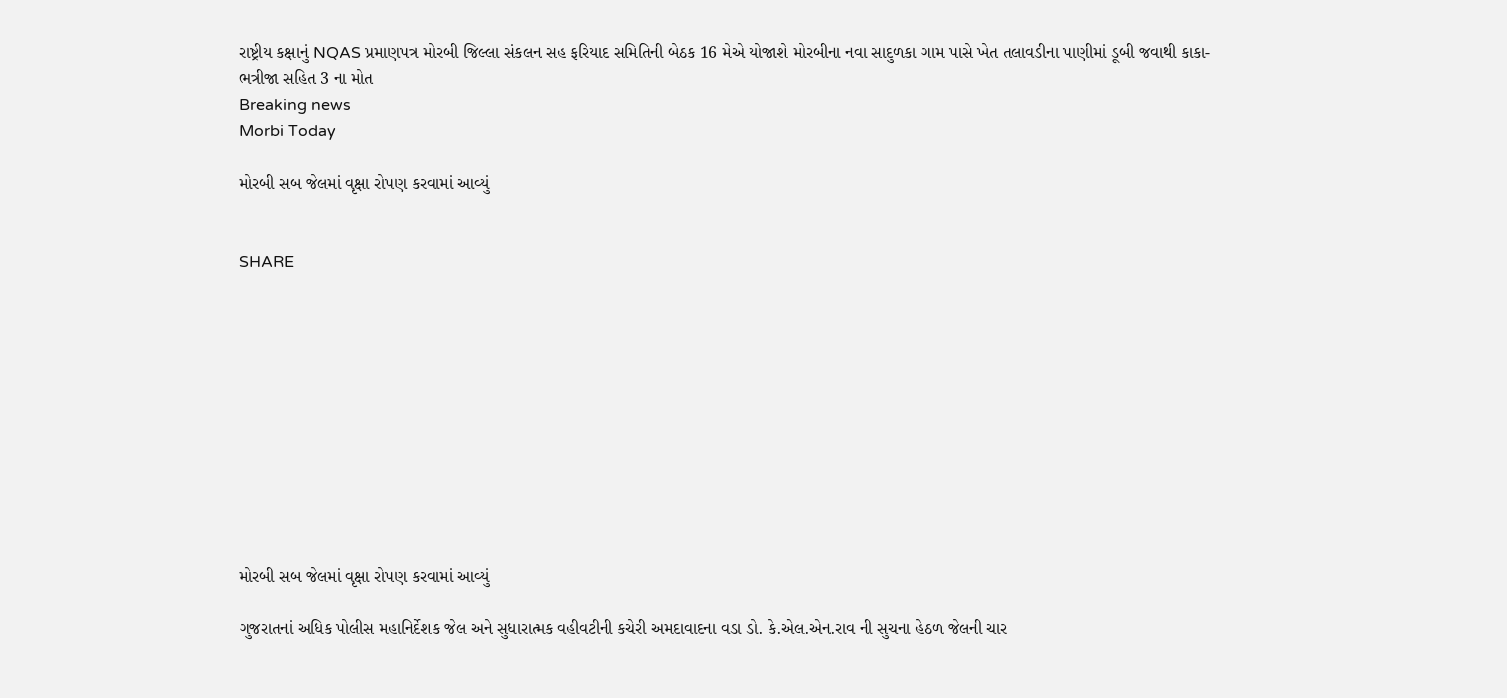રાષ્ટ્રીય કક્ષાનું NQAS પ્રમાણપત્ર મોરબી જિલ્લા સંકલન સહ ફરિયાદ સમિતિની બેઠક 16 મેએ યોજાશે મોરબીના નવા સાદુળકા ગામ પાસે ખેત તલાવડીના પાણીમાં ડૂબી જવાથી કાકા-ભત્રીજા સહિત 3 ના મોત
Breaking news
Morbi Today

મોરબી સબ જેલમાં વૃક્ષા રોપણ કરવામાં આવ્યું


SHARE











મોરબી સબ જેલમાં વૃક્ષા રોપણ કરવામાં આવ્યું

ગુજરાતનાં અધિક પોલીસ મહાનિર્દેશક જેલ અને સુધારાત્મક વહીવટીની કચેરી અમદાવાદના વડા ડો. કે.એલ.એન.રાવ ની સુચના હેઠળ જેલની ચાર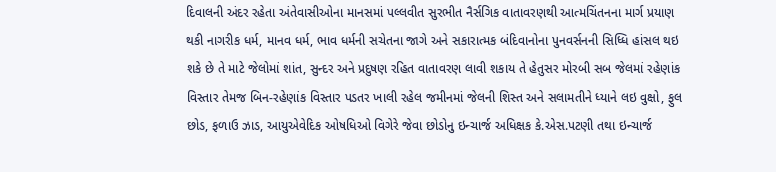દિવાલની અંદર રહેતા અંતેવાસીઓના માનસમાં પલ્લવીત સુરભીત નૈર્સગિક વાતાવરણથી આત્મચિંતનના માર્ગ પ્રયાણ થકી નાગરીક ધર્મ, માનવ ધર્મ, ભાવ ધર્મની સચેતના જાગે અને સકારાત્મક બંદિવાનોના પુનવર્સનની સિધ્ધિ હાંસલ થઇ શકે છે તે માટે જેલોમાં શાંત, સુન્દર અને પ્રદુષણ રહિત વાતાવરણ લાવી શકાય તે હેતુસર મોરબી સબ જેલમાં રહેણાંક વિસ્તાર તેમજ બિન-રહેણાંક વિસ્તાર પડતર ખાલી રહેલ જમીનમાં જેલની શિસ્ત અને સલામતીને ધ્યાને લઇ વુક્ષો, ફુલ છોડ, ફળાઉ ઝાડ, આયુએવેદિક ઓષધિઓ વિગેરે જેવા છોડોનુ ઇન્ચાર્જ અધિક્ષક કે.એસ.પટણી તથા ઇન્ચાર્જ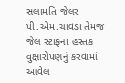સલામતિ જેલર પી.એમ.ચાવડા તેમજ જેલ સ્ટાફના હસ્તક વુક્ષારોપણનું કરવામાં આવેલ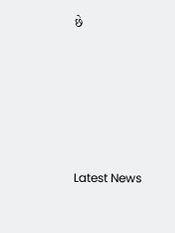છે






Latest News